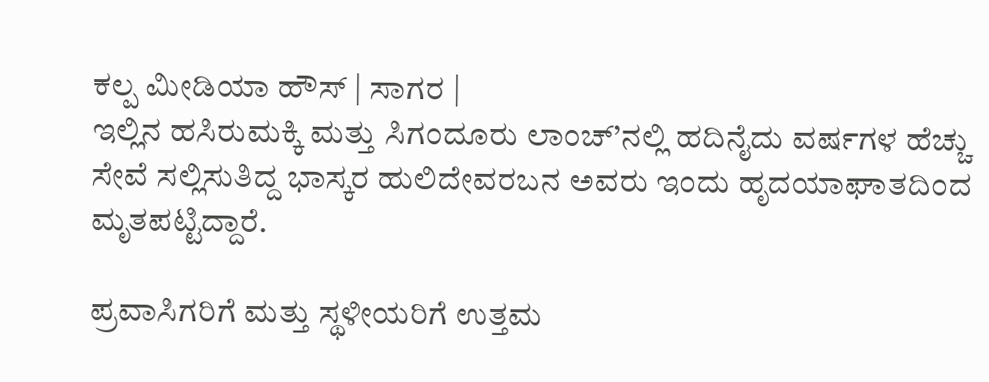ಕಲ್ಪ ಮೀಡಿಯಾ ಹೌಸ್ | ಸಾಗರ |
ಇಲ್ಲಿನ ಹಸಿರುಮಕ್ಕಿ ಮತ್ತು ಸಿಗಂದೂರು ಲಾಂಚ್’ನಲ್ಲಿ ಹದಿನೈದು ವರ್ಷಗಳ ಹೆಚ್ಚು ಸೇವೆ ಸಲ್ಲಿಸುತಿದ್ದ ಭಾಸ್ಕರ ಹುಲಿದೇವರಬನ ಅವರು ಇಂದು ಹೃದಯಾಘಾತದಿಂದ ಮೃತಪಟ್ಟಿದ್ದಾರೆ.

ಪ್ರವಾಸಿಗರಿಗೆ ಮತ್ತು ಸ್ಥಳೀಯರಿಗೆ ಉತ್ತಮ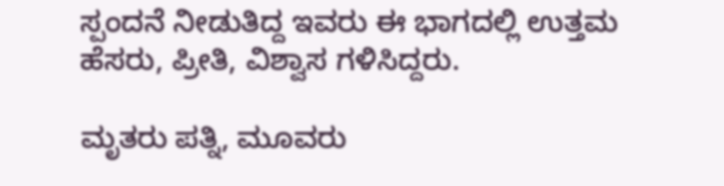ಸ್ಪಂದನೆ ನೀಡುತಿದ್ದ ಇವರು ಈ ಭಾಗದಲ್ಲಿ ಉತ್ತಮ ಹೆಸರು, ಪ್ರೀತಿ, ವಿಶ್ವಾಸ ಗಳಿಸಿದ್ದರು.

ಮೃತರು ಪತ್ನಿ, ಮೂವರು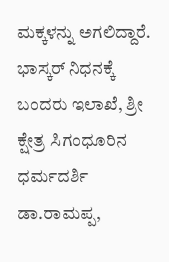ಮಕ್ಕಳನ್ನು ಅಗಲಿದ್ದಾರೆ.
ಭಾಸ್ಕರ್ ನಿಧನಕ್ಕೆ ಬಂದರು ಇಲಾಖೆ, ಶ್ರೀ ಕ್ಷೇತ್ರ ಸಿಗಂಧೂರಿನ ಧರ್ಮದರ್ಶಿ ಡಾ.ರಾಮಪ್ಪ,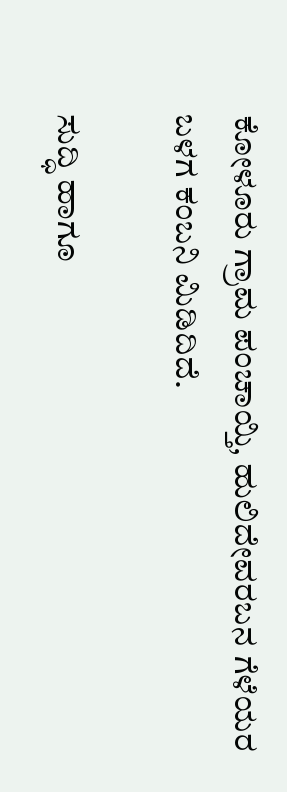ಕೋಳೂರು ಗ್ರಾಮ ಪಂಚಾಯ್ತಿ, ಹುಲಿದೇವರಬನ ಗೆಳೆಯರ ಬಳಗ ಕಂಬನಿ ಮಿಡಿದಿದೆ.

ಸುದ್ಧಿ ಹಾಗೂ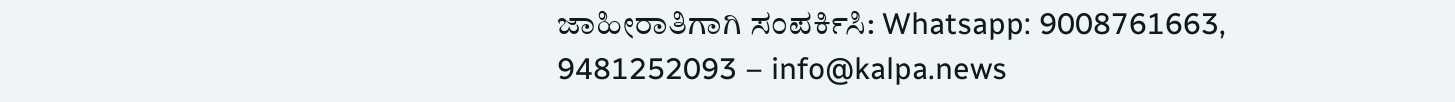ಜಾಹೀರಾತಿಗಾಗಿ ಸಂಪರ್ಕಿಸಿ: Whatsapp: 9008761663, 9481252093 – info@kalpa.news